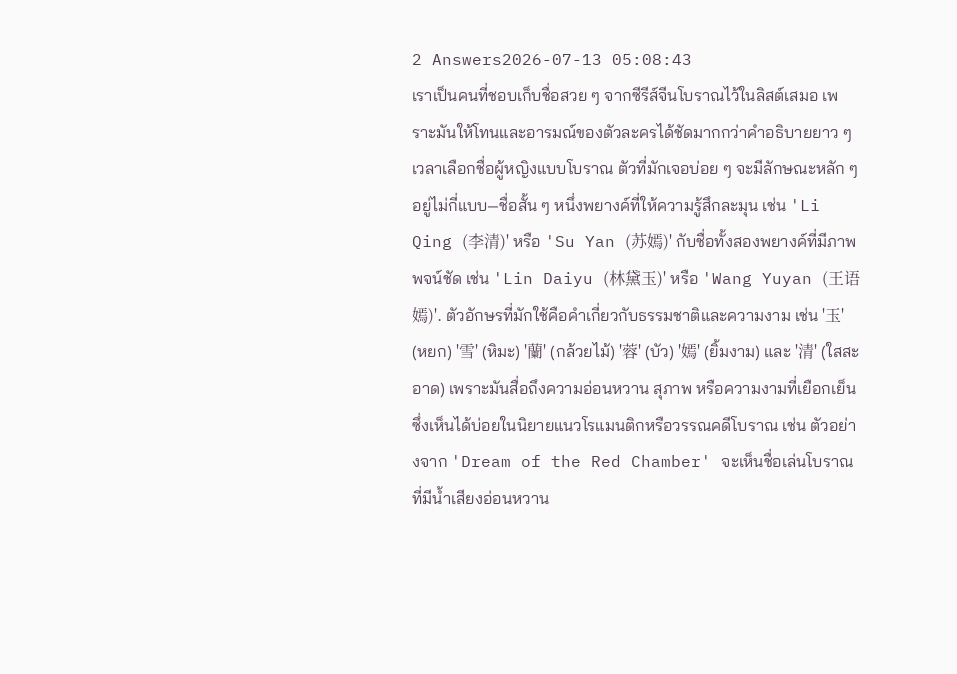2 Answers2026-07-13 05:08:43
เราเป็นคนที่ชอบเก็บชื่อสวย ๆ จากซีรีส์จีนโบราณไว้ในลิสต์เสมอ เพราะมันให้โทนและอารมณ์ของตัวละครได้ชัดมากกว่าคำอธิบายยาว ๆ
เวลาเลือกชื่อผู้หญิงแบบโบราณ ตัวที่มักเจอบ่อย ๆ จะมีลักษณะหลัก ๆ อยู่ไม่กี่แบบ—ชื่อสั้น ๆ หนึ่งพยางค์ที่ให้ความรู้สึกละมุน เช่น 'Li Qing (李清)' หรือ 'Su Yan (苏嫣)' กับชื่อทั้งสองพยางค์ที่มีภาพพจน์ชัด เช่น 'Lin Daiyu (林黛玉)' หรือ 'Wang Yuyan (王语嫣)'. ตัวอักษรที่มักใช้คือคำเกี่ยวกับธรรมชาติและความงาม เช่น '玉' (หยก) '雪' (หิมะ) '蘭' (กล้วยไม้) '蓉' (บัว) '嫣' (ยิ้มงาม) และ '清' (ใสสะอาด) เพราะมันสื่อถึงความอ่อนหวาน สุภาพ หรือความงามที่เยือกเย็น ซึ่งเห็นได้บ่อยในนิยายแนวโรแมนติกหรือวรรณคดีโบราณ เช่น ตัวอย่างจาก 'Dream of the Red Chamber' จะเห็นชื่อเล่นโบราณที่มีน้ำเสียงอ่อนหวาน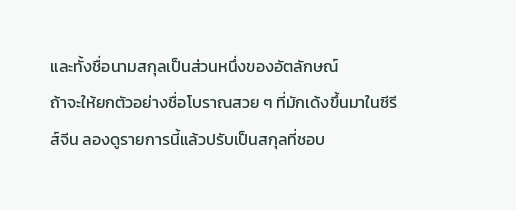และทั้งชื่อนามสกุลเป็นส่วนหนึ่งของอัตลักษณ์
ถ้าจะให้ยกตัวอย่างชื่อโบราณสวย ๆ ที่มักเด้งขึ้นมาในซีรีส์จีน ลองดูรายการนี้แล้วปรับเป็นสกุลที่ชอบ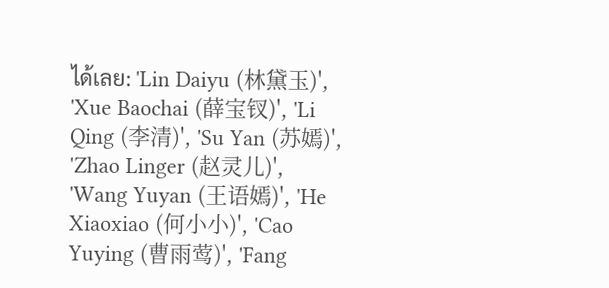ได้เลย: 'Lin Daiyu (林黛玉)', 'Xue Baochai (薛宝钗)', 'Li Qing (李清)', 'Su Yan (苏嫣)', 'Zhao Linger (赵灵儿)', 'Wang Yuyan (王语嫣)', 'He Xiaoxiao (何小小)', 'Cao Yuying (曹雨莺)', 'Fang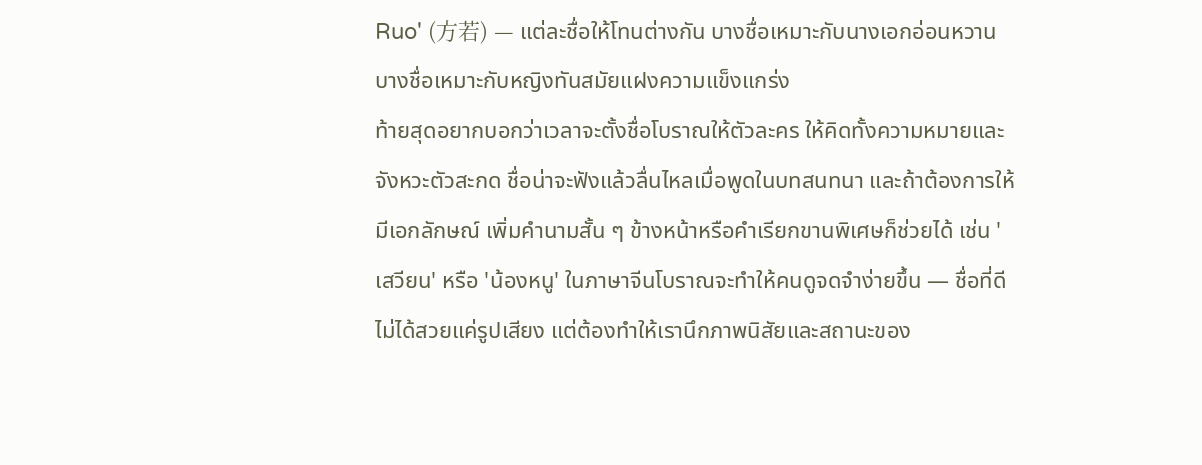Ruo' (方若) — แต่ละชื่อให้โทนต่างกัน บางชื่อเหมาะกับนางเอกอ่อนหวาน บางชื่อเหมาะกับหญิงทันสมัยแฝงความแข็งแกร่ง
ท้ายสุดอยากบอกว่าเวลาจะตั้งชื่อโบราณให้ตัวละคร ให้คิดทั้งความหมายและจังหวะตัวสะกด ชื่อน่าจะฟังแล้วลื่นไหลเมื่อพูดในบทสนทนา และถ้าต้องการให้มีเอกลักษณ์ เพิ่มคำนามสั้น ๆ ข้างหน้าหรือคำเรียกขานพิเศษก็ช่วยได้ เช่น 'เสวียน' หรือ 'น้องหนู' ในภาษาจีนโบราณจะทำให้คนดูจดจำง่ายขึ้น — ชื่อที่ดีไม่ได้สวยแค่รูปเสียง แต่ต้องทำให้เรานึกภาพนิสัยและสถานะของ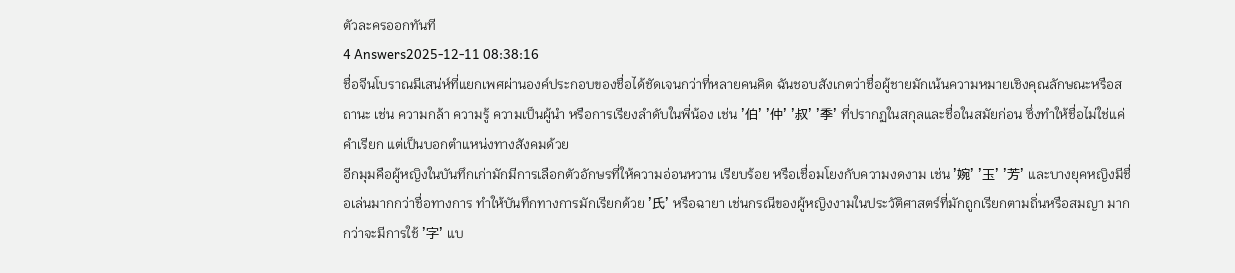ตัวละครออกทันที
4 Answers2025-12-11 08:38:16
ชื่อจีนโบราณมีเสน่ห์ที่แยกเพศผ่านองค์ประกอบของชื่อได้ชัดเจนกว่าที่หลายคนคิด ฉันชอบสังเกตว่าชื่อผู้ชายมักเน้นความหมายเชิงคุณลักษณะหรือสถานะ เช่น ความกล้า ความรู้ ความเป็นผู้นำ หรือการเรียงลำดับในพี่น้อง เช่น '伯' '仲' '叔' '季' ที่ปรากฏในสกุลและชื่อในสมัยก่อน ซึ่งทำให้ชื่อไม่ใช่แค่คำเรียก แต่เป็นบอกตำแหน่งทางสังคมด้วย
อีกมุมคือผู้หญิงในบันทึกเก่ามักมีการเลือกตัวอักษรที่ให้ความอ่อนหวาน เรียบร้อย หรือเชื่อมโยงกับความงดงาม เช่น '婉' '玉' '芳' และบางยุคหญิงมีชื่อเล่นมากกว่าชื่อทางการ ทำให้บันทึกทางการมักเรียกด้วย '氏' หรือฉายา เช่นกรณีของผู้หญิงงามในประวัติศาสตร์ที่มักถูกเรียกตามถิ่นหรือสมญา มากกว่าจะมีการใช้ '字' แบ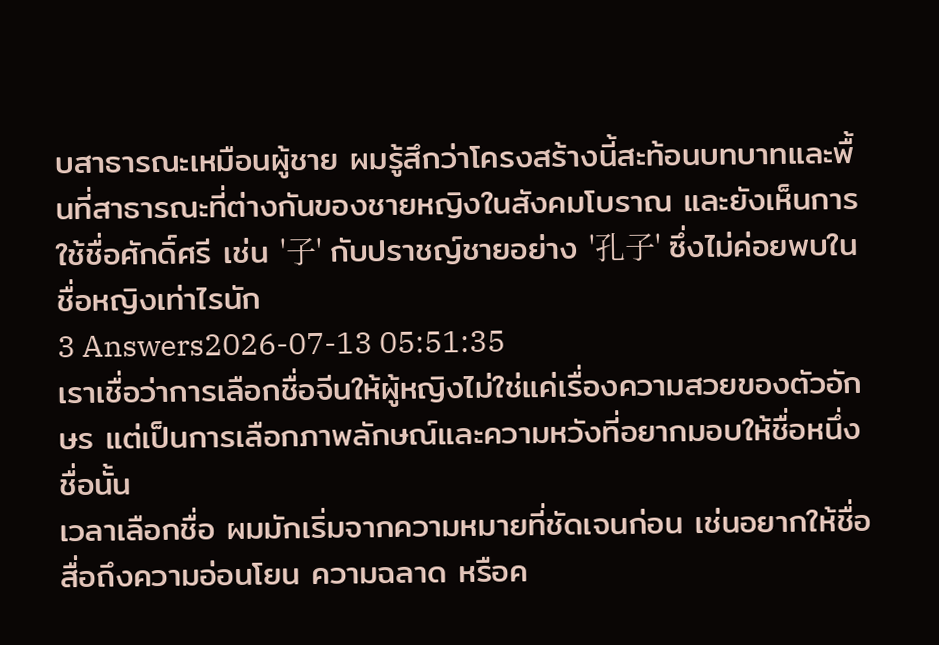บสาธารณะเหมือนผู้ชาย ผมรู้สึกว่าโครงสร้างนี้สะท้อนบทบาทและพื้นที่สาธารณะที่ต่างกันของชายหญิงในสังคมโบราณ และยังเห็นการใช้ชื่อศักดิ์ศรี เช่น '子' กับปราชญ์ชายอย่าง '孔子' ซึ่งไม่ค่อยพบในชื่อหญิงเท่าไรนัก
3 Answers2026-07-13 05:51:35
เราเชื่อว่าการเลือกชื่อจีนให้ผู้หญิงไม่ใช่แค่เรื่องความสวยของตัวอักษร แต่เป็นการเลือกภาพลักษณ์และความหวังที่อยากมอบให้ชื่อหนึ่งชื่อนั้น
เวลาเลือกชื่อ ผมมักเริ่มจากความหมายที่ชัดเจนก่อน เช่นอยากให้ชื่อสื่อถึงความอ่อนโยน ความฉลาด หรือค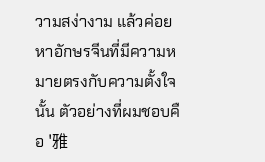วามสง่างาม แล้วค่อยหาอักษรจีนที่มีความหมายตรงกับความตั้งใจนั้น ตัวอย่างที่ผมชอบคือ '雅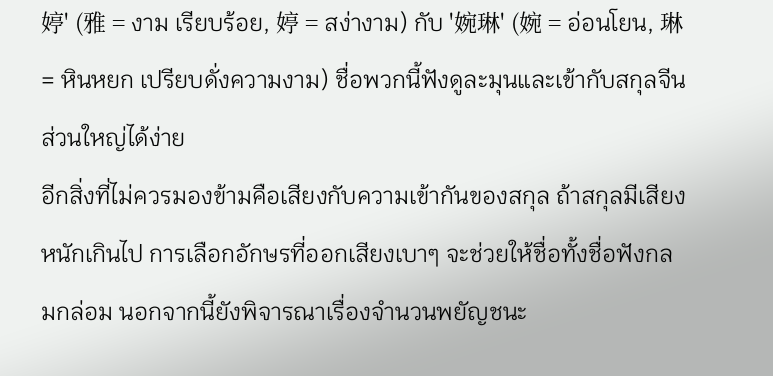婷' (雅 = งาม เรียบร้อย, 婷 = สง่างาม) กับ '婉琳' (婉 = อ่อนโยน, 琳 = หินหยก เปรียบดั่งความงาม) ชื่อพวกนี้ฟังดูละมุนและเข้ากับสกุลจีนส่วนใหญ่ได้ง่าย
อีกสิ่งที่ไม่ควรมองข้ามคือเสียงกับความเข้ากันของสกุล ถ้าสกุลมีเสียงหนักเกินไป การเลือกอักษรที่ออกเสียงเบาๆ จะช่วยให้ชื่อทั้งชื่อฟังกลมกล่อม นอกจากนี้ยังพิจารณาเรื่องจำนวนพยัญชนะ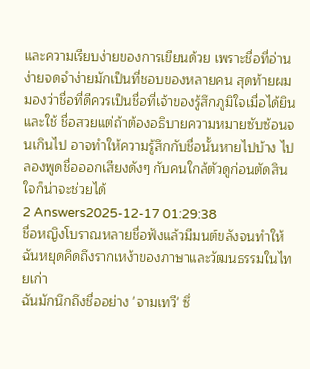และความเรียบง่ายของการเขียนด้วย เพราะชื่อที่อ่านง่ายจดจำง่ายมักเป็นที่ชอบของหลายคน สุดท้ายผมมองว่าชื่อที่ดีควรเป็นชื่อที่เจ้าของรู้สึกภูมิใจเมื่อได้ยินและใช้ ชื่อสวยแต่ถ้าต้องอธิบายความหมายซับซ้อนจนเกินไป อาจทำให้ความรู้สึกกับชื่อนั้นหายไปบ้าง ไปลองพูดชื่อออกเสียงดังๆ กับคนใกล้ตัวดูก่อนตัดสินใจก็น่าจะช่วยได้
2 Answers2025-12-17 01:29:38
ชื่อหญิงโบราณหลายชื่อฟังแล้วมีมนต์ขลังจนทำให้ฉันหยุดคิดถึงรากเหง้าของภาษาและวัฒนธรรมในไทยเก่า
ฉันมักนึกถึงชื่ออย่าง 'จามเทวี' ซึ่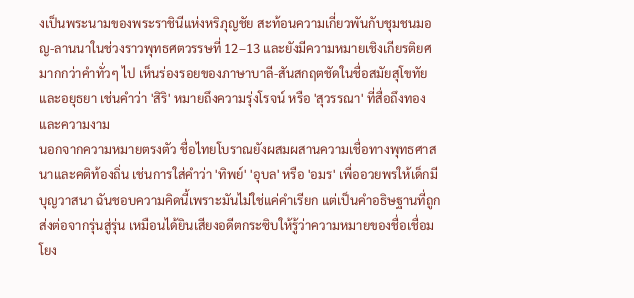งเป็นพระนามของพระราชินีแห่งหริภุญชัย สะท้อนความเกี่ยวพันกับชุมชนมอญ-ลานนาในช่วงราวพุทธศตวรรษที่ 12–13 และยังมีความหมายเชิงเกียรติยศมากกว่าคำทั่วๆ ไป เห็นร่องรอยของภาษาบาลี-สันสกฤตชัดในชื่อสมัยสุโขทัยและอยุธยา เช่นคำว่า 'สิริ' หมายถึงความรุ่งโรจน์ หรือ 'สุวรรณา' ที่สื่อถึงทองและความงาม
นอกจากความหมายตรงตัว ชื่อไทยโบราณยังผสมผสานความเชื่อทางพุทธศาสนาและคติท้องถิ่น เช่นการใส่คำว่า 'ทิพย์' 'อุบล' หรือ 'อมร' เพื่ออวยพรให้เด็กมีบุญวาสนา ฉันชอบความคิดนี้เพราะมันไม่ใช่แค่คำเรียก แต่เป็นคำอธิษฐานที่ถูกส่งต่อจากรุ่นสู่รุ่น เหมือนได้ยินเสียงอดีตกระซิบให้รู้ว่าความหมายของชื่อเชื่อมโยง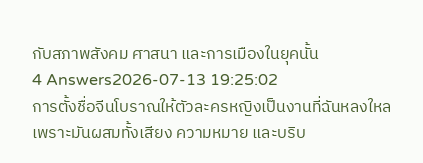กับสภาพสังคม ศาสนา และการเมืองในยุคนั้น
4 Answers2026-07-13 19:25:02
การตั้งชื่อจีนโบราณให้ตัวละครหญิงเป็นงานที่ฉันหลงใหล เพราะมันผสมทั้งเสียง ความหมาย และบริบ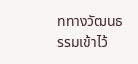ททางวัฒนธรรมเข้าไว้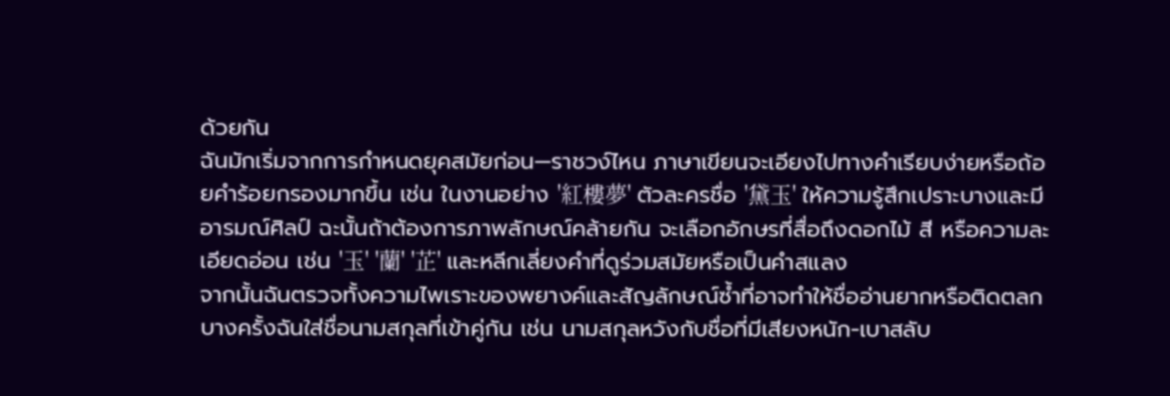ด้วยกัน
ฉันมักเริ่มจากการกำหนดยุคสมัยก่อน—ราชวง์ไหน ภาษาเขียนจะเอียงไปทางคำเรียบง่ายหรือถ้อยคำร้อยกรองมากขึ้น เช่น ในงานอย่าง '紅樓夢' ตัวละครชื่อ '黛玉' ให้ความรู้สึกเปราะบางและมีอารมณ์ศิลป์ ฉะนั้นถ้าต้องการภาพลักษณ์คล้ายกัน จะเลือกอักษรที่สื่อถึงดอกไม้ สี หรือความละเอียดอ่อน เช่น '玉' '蘭' '芷' และหลีกเลี่ยงคำที่ดูร่วมสมัยหรือเป็นคำสแลง
จากนั้นฉันตรวจทั้งความไพเราะของพยางค์และสัญลักษณ์ซ้ำที่อาจทำให้ชื่ออ่านยากหรือติดตลก บางครั้งฉันใส่ชื่อนามสกุลที่เข้าคู่กัน เช่น นามสกุลหวังกับชื่อที่มีเสียงหนัก-เบาสลับ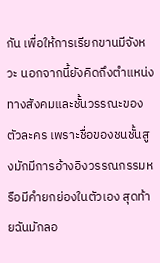กัน เพื่อให้การเรียกขานมีจังหวะ นอกจากนี้ยังคิดถึงตำแหน่งทางสังคมและชั้นวรรณะของตัวละคร เพราะชื่อของชนชั้นสูงมักมีการอ้างอิงวรรณกรรมหรือมีคำยกย่องในตัวเอง สุดท้ายฉันมักลอ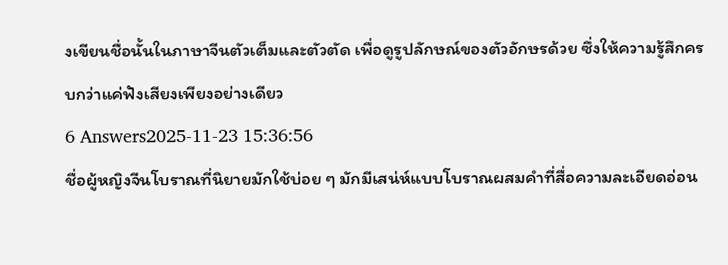งเขียนชื่อนั้นในภาษาจีนตัวเต็มและตัวตัด เพื่อดูรูปลักษณ์ของตัวอักษรด้วย ซึ่งให้ความรู้สึกครบกว่าแค่ฟังเสียงเพียงอย่างเดียว
6 Answers2025-11-23 15:36:56
ชื่อผู้หญิงจีนโบราณที่นิยายมักใช้บ่อย ๆ มักมีเสน่ห์แบบโบราณผสมคำที่สื่อความละเอียดอ่อน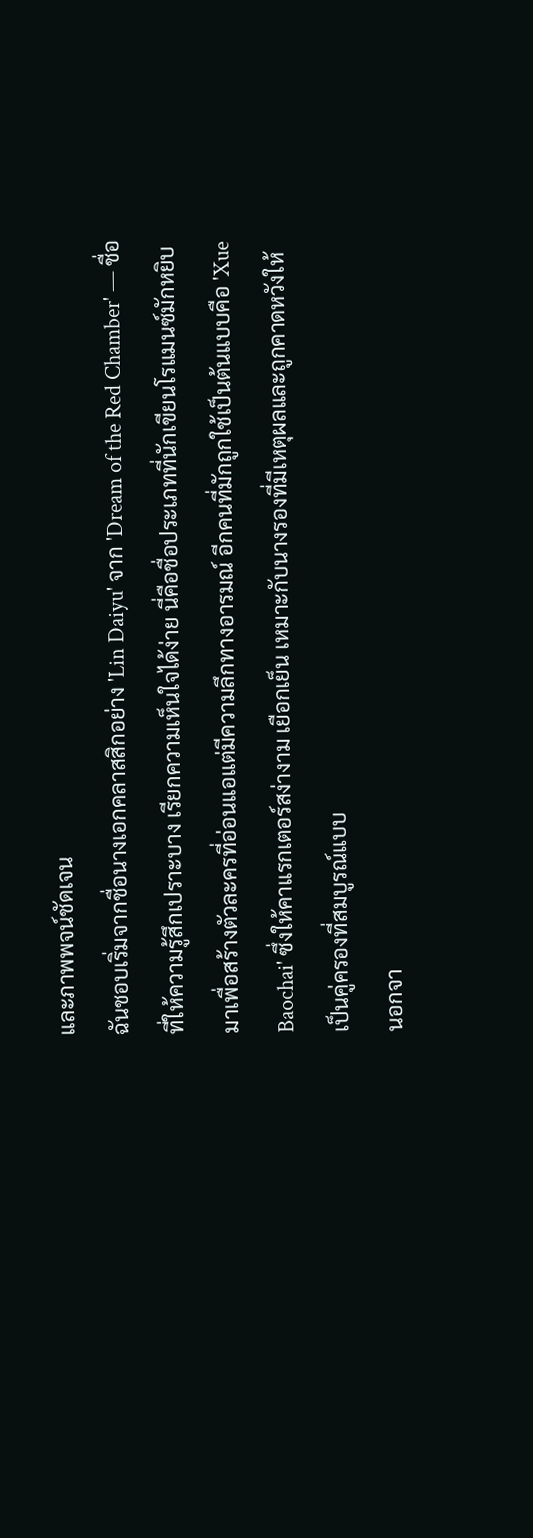และภาพพจน์ชัดเจน
ฉันชอบเริ่มจากชื่อนางเอกคลาสสิกอย่าง 'Lin Daiyu' จาก 'Dream of the Red Chamber' — ชื่อที่ให้ความรู้สึกเปราะบาง เรียกความเห็นใจได้ง่าย นี่คือชื่อประเภทที่นักเขียนโรแมนซ์มักหยิบมาเพื่อสร้างตัวละครที่อ่อนแอแต่มีความลึกทางอารมณ์ อีกคนที่มักถูกใช้เป็นต้นแบบคือ 'Xue Baochai' ซึ่งให้คาแรกเตอร์สง่างาม เยือกเย็น เหมาะกับนางรองที่มีเหตุผลและถูกคาดหวังให้เป็นคู่ครองที่สมบูรณ์แบบ
นอกจา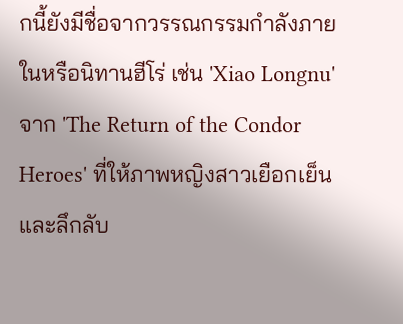กนี้ยังมีชื่อจากวรรณกรรมกำลังภายในหรือนิทานฮีโร่ เช่น 'Xiao Longnu' จาก 'The Return of the Condor Heroes' ที่ให้ภาพหญิงสาวเยือกเย็นและลึกลับ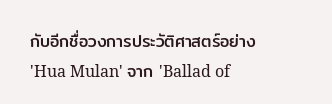กับอีกชื่อวงการประวัติศาสตร์อย่าง 'Hua Mulan' จาก 'Ballad of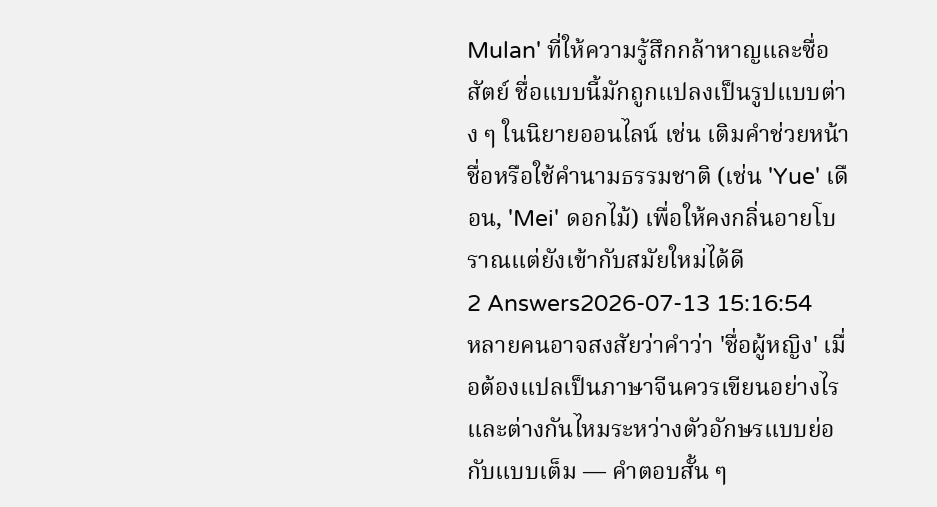Mulan' ที่ให้ความรู้สึกกล้าหาญและซื่อสัตย์ ชื่อแบบนี้มักถูกแปลงเป็นรูปแบบต่าง ๆ ในนิยายออนไลน์ เช่น เติมคำช่วยหน้าชื่อหรือใช้คำนามธรรมชาติ (เช่น 'Yue' เดือน, 'Mei' ดอกไม้) เพื่อให้คงกลิ่นอายโบราณแต่ยังเข้ากับสมัยใหม่ได้ดี
2 Answers2026-07-13 15:16:54
หลายคนอาจสงสัยว่าคำว่า 'ชื่อผู้หญิง' เมื่อต้องแปลเป็นภาษาจีนควรเขียนอย่างไรและต่างกันไหมระหว่างตัวอักษรแบบย่อกับแบบเต็ม — คำตอบสั้น ๆ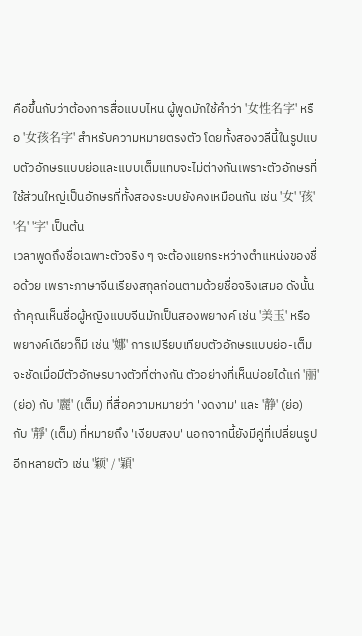คือขึ้นกับว่าต้องการสื่อแบบไหน ผู้พูดมักใช้คำว่า '女性名字' หรือ '女孩名字' สำหรับความหมายตรงตัว โดยทั้งสองวลีนี้ในรูปแบบตัวอักษรแบบย่อและแบบเต็มแทบจะไม่ต่างกันเพราะตัวอักษรที่ใช้ส่วนใหญ่เป็นอักษรที่ทั้งสองระบบยังคงเหมือนกัน เช่น '女' '孩' '名' '字' เป็นต้น
เวลาพูดถึงชื่อเฉพาะตัวจริง ๆ จะต้องแยกระหว่างตำแหน่งของชื่อด้วย เพราะภาษาจีนเรียงสกุลก่อนตามด้วยชื่อจริงเสมอ ดังนั้นถ้าคุณเห็นชื่อผู้หญิงแบบจีนมักเป็นสองพยางค์ เช่น '美玉' หรือพยางค์เดียวก็มี เช่น '娜' การเปรียบเทียบตัวอักษรแบบย่อ-เต็มจะชัดเมื่อมีตัวอักษรบางตัวที่ต่างกัน ตัวอย่างที่เห็นบ่อยได้แก่ '丽' (ย่อ) กับ '麗' (เต็ม) ที่สื่อความหมายว่า 'งดงาม' และ '静' (ย่อ) กับ '靜' (เต็ม) ที่หมายถึง 'เงียบสงบ' นอกจากนี้ยังมีคู่ที่เปลี่ยนรูปอีกหลายตัว เช่น '颖' / '穎'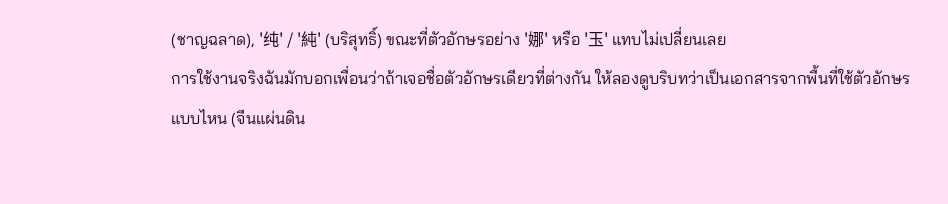(ชาญฉลาด), '纯' / '純' (บริสุทธิ์) ขณะที่ตัวอักษรอย่าง '娜' หรือ '玉' แทบไม่เปลี่ยนเลย
การใช้งานจริงฉันมักบอกเพื่อนว่าถ้าเจอชื่อตัวอักษรเดียวที่ต่างกัน ให้ลองดูบริบทว่าเป็นเอกสารจากพื้นที่ใช้ตัวอักษรแบบไหน (จีนแผ่นดิน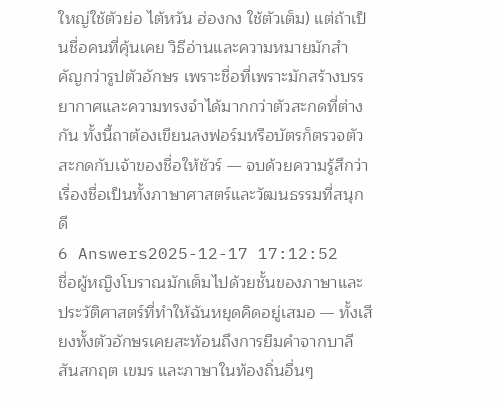ใหญ่ใช้ตัวย่อ ไต้หวัน ฮ่องกง ใช้ตัวเต็ม) แต่ถ้าเป็นชื่อคนที่คุ้นเคย วิธีอ่านและความหมายมักสำคัญกว่ารูปตัวอักษร เพราะชื่อที่เพราะมักสร้างบรรยากาศและความทรงจำได้มากกว่าตัวสะกดที่ต่างกัน ทั้งนี้ถาต้องเขียนลงฟอร์มหรือบัตรก็ตรวจตัวสะกดกับเจ้าของชื่อให้ชัวร์ — จบด้วยความรู้สึกว่าเรื่องชื่อเป็นทั้งภาษาศาสตร์และวัฒนธรรมที่สนุกดี
6 Answers2025-12-17 17:12:52
ชื่อผู้หญิงโบราณมักเต็มไปด้วยชั้นของภาษาและประวัติศาสตร์ที่ทำให้ฉันหยุดคิดอยู่เสมอ — ทั้งเสียงทั้งตัวอักษรเคยสะท้อนถึงการยืมคำจากบาลี สันสกฤต เขมร และภาษาในท้องถิ่นอื่นๆ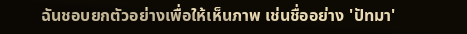ฉันชอบยกตัวอย่างเพื่อให้เห็นภาพ เช่นชื่ออย่าง 'ปัทมา'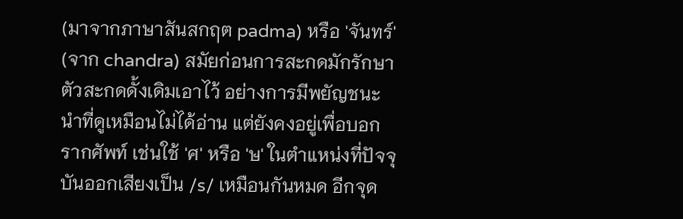(มาจากภาษาสันสกฤต padma) หรือ 'จันทร์' (จาก chandra) สมัยก่อนการสะกดมักรักษาตัวสะกดดั้งเดิมเอาไว้ อย่างการมีพยัญชนะนำที่ดูเหมือนไม่ได้อ่าน แต่ยังคงอยู่เพื่อบอกรากศัพท์ เช่นใช้ 'ศ' หรือ 'ษ' ในตำแหน่งที่ปัจจุบันออกเสียงเป็น /s/ เหมือนกันหมด อีกจุด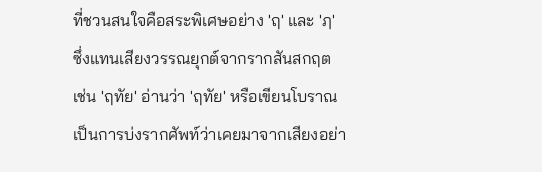ที่ชวนสนใจคือสระพิเศษอย่าง 'ฤ' และ 'ฦ' ซึ่งแทนเสียงวรรณยุกต์จากรากสันสกฤต เช่น 'ฤทัย' อ่านว่า 'ฤทัย' หรือเขียนโบราณเป็นการบ่งรากศัพท์ว่าเคยมาจากเสียงอย่า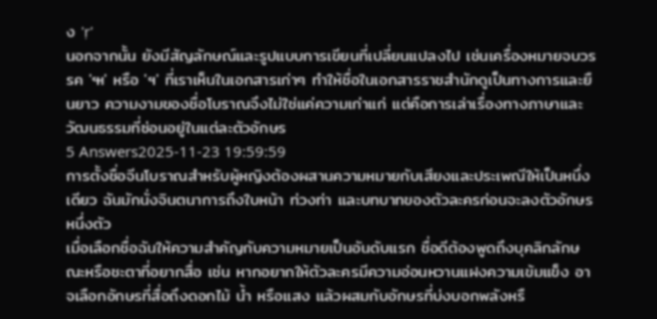ง 'ṛ'
นอกจากนั้น ยังมีสัญลักษณ์และรูปแบบการเขียนที่เปลี่ยนแปลงไป เช่นเครื่องหมายจบวรรค '๚' หรือ 'ฯ' ที่เราเห็นในเอกสารเก่าๆ ทำให้ชื่อในเอกสารราชสำนักดูเป็นทางการและยืนยาว ความงามของชื่อโบราณจึงไม่ใช่แค่ความเก่าแก่ แต่คือการเล่าเรื่องทางภาษาและวัฒนธรรมที่ซ่อนอยู่ในแต่ละตัวอักษร
5 Answers2025-11-23 19:59:59
การตั้งชื่อจีนโบราณสำหรับผู้หญิงต้องผสานความหมายกับเสียงและประเพณีให้เป็นหนึ่งเดียว ฉันมักนั่งจินตนาการถึงใบหน้า ท่วงท่า และบทบาทของตัวละครก่อนจะลงตัวอักษรหนึ่งตัว
เมื่อเลือกชื่อฉันให้ความสำคัญกับความหมายเป็นอันดับแรก ชื่อดีต้องพูดถึงบุคลิกลักษณะหรือชะตาที่อยากสื่อ เช่น หากอยากให้ตัวละครมีความอ่อนหวานแฝงความเข้มแข็ง อาจเลือกอักษรที่สื่อถึงดอกไม้ น้ำ หรือแสง แล้วผสมกับอักษรที่บ่งบอกพลังหรื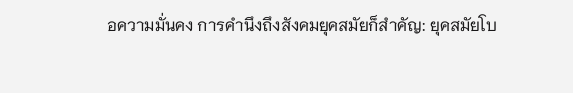อความมั่นคง การคำนึงถึงสังคมยุคสมัยก็สำคัญ: ยุคสมัยโบ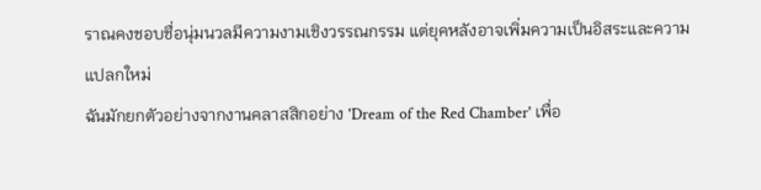ราณคงชอบชื่อนุ่มนวลมีความงามเชิงวรรณกรรม แต่ยุคหลังอาจเพิ่มความเป็นอิสระและความแปลกใหม่
ฉันมักยกตัวอย่างจากงานคลาสสิกอย่าง 'Dream of the Red Chamber' เพื่อ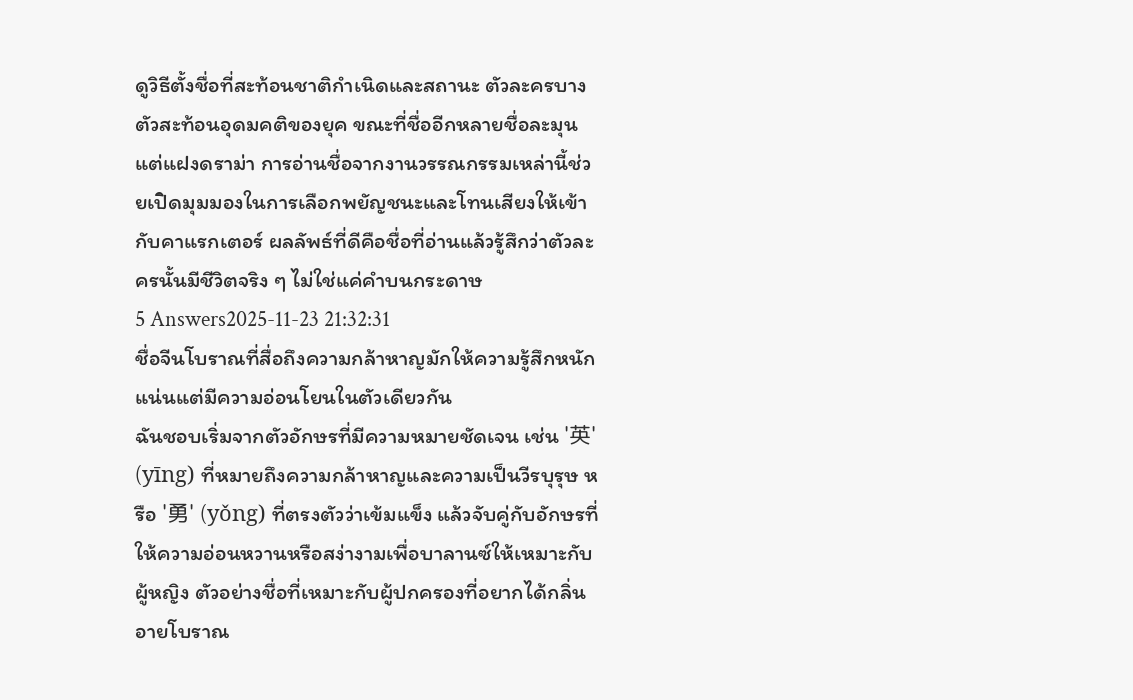ดูวิธีตั้งชื่อที่สะท้อนชาติกำเนิดและสถานะ ตัวละครบางตัวสะท้อนอุดมคติของยุค ขณะที่ชื่ออีกหลายชื่อละมุนแต่แฝงดราม่า การอ่านชื่อจากงานวรรณกรรมเหล่านี้ช่วยเปิดมุมมองในการเลือกพยัญชนะและโทนเสียงให้เข้ากับคาแรกเตอร์ ผลลัพธ์ที่ดีคือชื่อที่อ่านแล้วรู้สึกว่าตัวละครนั้นมีชีวิตจริง ๆ ไม่ใช่แค่คำบนกระดาษ
5 Answers2025-11-23 21:32:31
ชื่อจีนโบราณที่สื่อถึงความกล้าหาญมักให้ความรู้สึกหนักแน่นแต่มีความอ่อนโยนในตัวเดียวกัน
ฉันชอบเริ่มจากตัวอักษรที่มีความหมายชัดเจน เช่น '英' (yīng) ที่หมายถึงความกล้าหาญและความเป็นวีรบุรุษ หรือ '勇' (yǒng) ที่ตรงตัวว่าเข้มแข็ง แล้วจับคู่กับอักษรที่ให้ความอ่อนหวานหรือสง่างามเพื่อบาลานซ์ให้เหมาะกับผู้หญิง ตัวอย่างชื่อที่เหมาะกับผู้ปกครองที่อยากได้กลิ่นอายโบราณ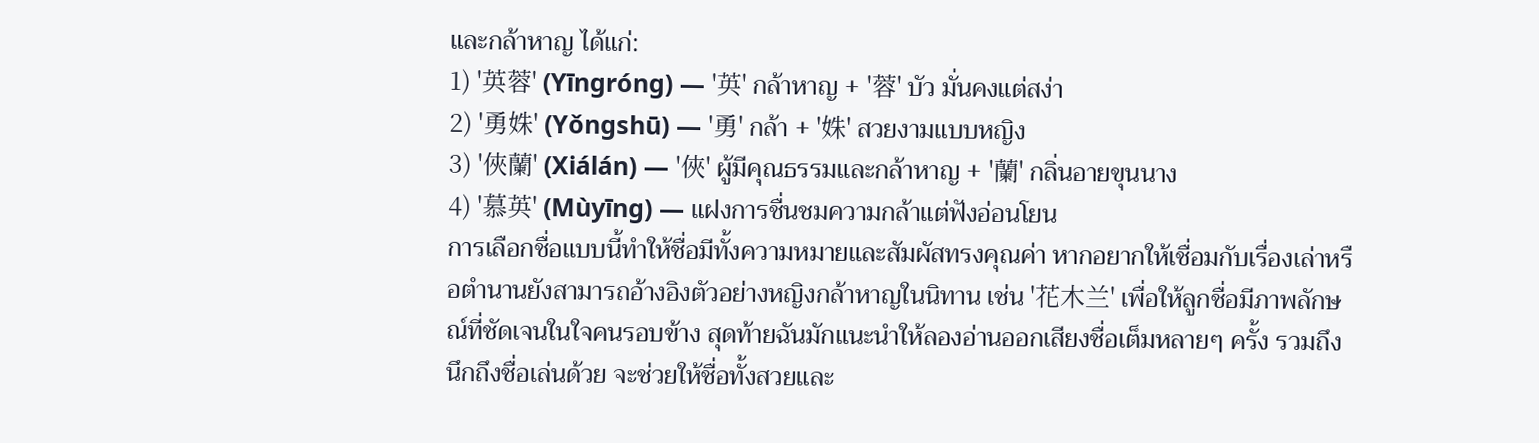และกล้าหาญ ได้แก่:
1) '英蓉' (Yīngróng) — '英' กล้าหาญ + '蓉' บัว มั่นคงแต่สง่า
2) '勇姝' (Yǒngshū) — '勇' กล้า + '姝' สวยงามแบบหญิง
3) '俠蘭' (Xiálán) — '俠' ผู้มีคุณธรรมและกล้าหาญ + '蘭' กลิ่นอายขุนนาง
4) '慕英' (Mùyīng) — แฝงการชื่นชมความกล้าแต่ฟังอ่อนโยน
การเลือกชื่อแบบนี้ทำให้ชื่อมีทั้งความหมายและสัมผัสทรงคุณค่า หากอยากให้เชื่อมกับเรื่องเล่าหรือตำนานยังสามารถอ้างอิงตัวอย่างหญิงกล้าหาญในนิทาน เช่น '花木兰' เพื่อให้ลูกชื่อมีภาพลักษณ์ที่ชัดเจนในใจคนรอบข้าง สุดท้ายฉันมักแนะนำให้ลองอ่านออกเสียงชื่อเต็มหลายๆ ครั้ง รวมถึงนึกถึงชื่อเล่นด้วย จะช่วยให้ชื่อทั้งสวยและ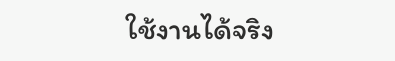ใช้งานได้จริง